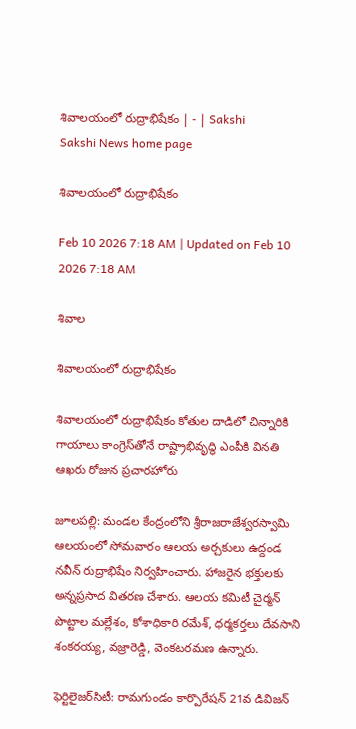శివాలయంలో రుద్రాభిషేకం | - | Sakshi
Sakshi News home page

శివాలయంలో రుద్రాభిషేకం

Feb 10 2026 7:18 AM | Updated on Feb 10 2026 7:18 AM

శివాల

శివాలయంలో రుద్రాభిషేకం

శివాలయంలో రుద్రాభిషేకం కోతుల దాడిలో చిన్నారికి గాయాలు కాంగ్రెస్‌తోనే రాష్ట్రాభివృద్ధి ఎంపీకి వినతి ఆఖరు రోజున ప్రచారహోరు

జూలపల్లి: మండల కేంద్రంలోని శ్రీరాజరాజేశ్వరస్వామి ఆలయంలో సోమవారం ఆలయ అర్చకులు ఉద్దండ నవీన్‌ రుద్రాభిషేం నిర్వహించారు. హాజరైన భక్తులకు అన్నప్రసాద వితరణ చేశారు. ఆలయ కమిటీ చైర్మన్‌ పొట్టాల మల్లేశం, కోశాధికారి రమేశ్‌, ధర్మకర్తలు దేవసాని శంకరయ్య, వజ్రారెడ్డి, వెంకటరమణ ఉన్నారు.

ఫెర్టిలైజర్‌సిటీ: రామగుండం కార్పొరేషన్‌ 21వ డివిజన్‌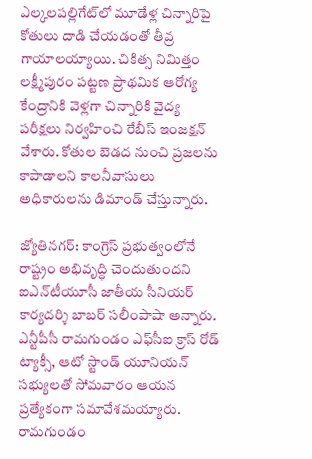ఎల్కలపల్లిగేట్‌లో మూడేళ్ల చిన్నారిపై కోతులు దాడి చేయడంతో తీవ్ర గాయాలయ్యాయి. చికిత్స నిమిత్తం లక్ష్మీపురం పట్టణ ప్రాథమిక ఆరోగ్య కేంద్రానికి వెళ్లగా చిన్నారికి వైద్య పరీక్షలు నిర్వహించి రేబీస్‌ ఇంజక్షన్‌ వేశారు. కోతుల బెడద నుంచి ప్రజలను కాపాడాలని కాలనీవాసులు అధికారులను డిమాండ్‌ చేస్తున్నారు.

జ్యోతినగర్‌: కాంగ్రెస్‌ ప్రభుత్వంలోనే రాష్ట్రం అభివృద్ధి చెందుతుందని ఐఎన్‌టీయూసీ జాతీయ సీనియర్‌ కార్యదర్శి బాబర్‌ సలీంపాషా అన్నారు. ఎన్టీపీసీ రామగుండం ఎఫ్‌సీఐ క్రాస్‌ రోడ్‌ ట్యాక్సీ, ఆటో స్టాండ్‌ యూనియన్‌ సభ్యులతో సోమవారం ఆయన ప్రత్యేకంగా సమావేశమయ్యారు. రామగుండం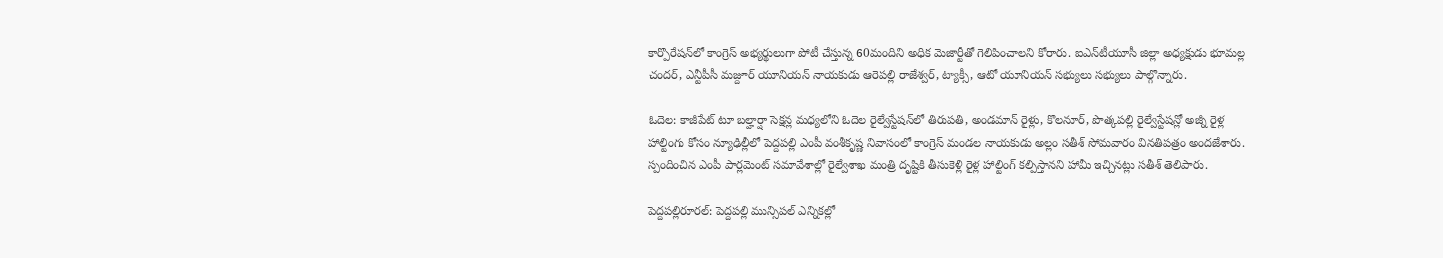కార్పొరేషన్‌లో కాంగ్రెస్‌ అభ్యర్థులుగా పోటీ చేస్తున్న 60మందిని అధిక మెజార్టీతో గెలిపించాలని కోరారు. ఐఎన్‌టీయూసీ జిల్లా అధ్యక్షుడు భూమల్ల చందర్‌, ఎన్టీపీసీ మజ్దూర్‌ యూనియన్‌ నాయకుడు ఆరెపల్లి రాజేశ్వర్‌, ట్యాక్సీ, ఆటో యూనియన్‌ సభ్యులు సభ్యులు పాల్గొన్నారు.

ఓదెల: కాజీపేట్‌ టూ బల్హార్షా సెక్షన్ల మధ్యలోని ఓదెల రైల్వేస్టేషన్‌లో తిరుపతి, అండమాన్‌ రైళ్లు, కొలనూర్‌, పొత్కపల్లి రైల్వేస్టేషన్లో అజ్నీ రైళ్ల హాల్టింగు కోసం న్యూఢిల్లీలో పెద్దపల్లి ఎంపీ వంశీకృష్ణ నివాసంలో కాంగ్రెస్‌ మండల నాయకుడు అల్లం సతీశ్‌ సోమవారం వినతిపత్రం అందజేశారు. స్పందించిన ఎంపీ పార్లమెంట్‌ సమావేశాల్లో రైల్వేశాఖ మంత్రి దృష్టికి తీసుకెళ్లి రైళ్ల హాల్టింగ్‌ కల్పిస్తానని హామీ ఇచ్చినట్లు సతీశ్‌ తెలిపారు.

పెద్దపల్లిరూరల్‌: పెద్దపల్లి మున్సిపల్‌ ఎన్నికల్లో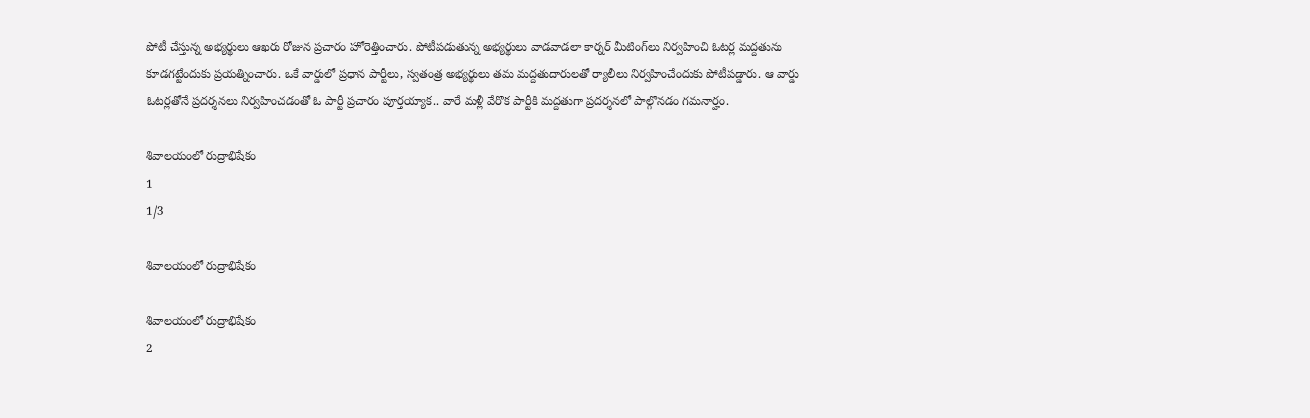పోటీ చేస్తున్న అభ్యర్థులు ఆఖరు రోజున ప్రచారం హోరెత్తించారు. పోటీపడుతున్న అభ్యర్థులు వాడవాడలా కార్నర్‌ మీటింగ్‌లు నిర్వహించి ఓటర్ల మద్దతును కూడగట్టేందుకు ప్రయత్నించారు. ఒకే వార్డులో ప్రధాన పార్టీలు, స్వతంత్ర అభ్యర్థులు తమ మద్దతుదారులతో ర్యాలీలు నిర్వహించేందుకు పోటీపడ్డారు. ఆ వార్డు ఓటర్లతోనే ప్రదర్శనలు నిర్వహించడంతో ఓ పార్టీ ప్రచారం పూర్తయ్యాక.. వారే మళ్లీ వేరొక పార్టీకి మద్దతుగా ప్రదర్శనలో పాల్గొనడం గమనార్హం.

శివాలయంలో రుద్రాభిషేకం
1
1/3

శివాలయంలో రుద్రాభిషేకం

శివాలయంలో రుద్రాభిషేకం
2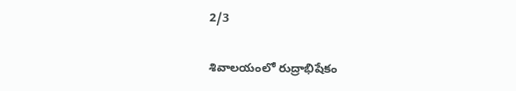2/3

శివాలయంలో రుద్రాభిషేకం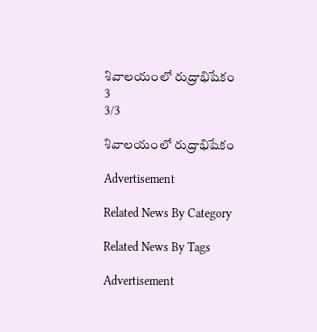శివాలయంలో రుద్రాభిషేకం
3
3/3

శివాలయంలో రుద్రాభిషేకం

Advertisement

Related News By Category

Related News By Tags

Advertisement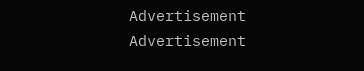Advertisement
Advertisement